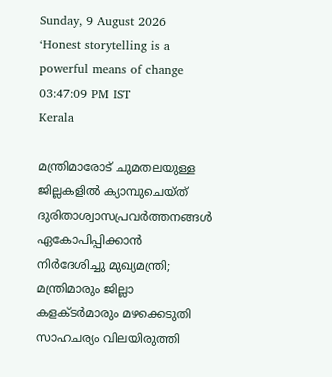Sunday, 9 August 2026
‘Honest storytelling is a powerful means of change
03:47:09 PM IST
Kerala

മന്ത്രിമാരോട് ചുമതലയുള്ള ജില്ലകളില്‍ ക്യാമ്പുചെയ്ത് ദുരിതാശ്വാസപ്രവര്‍ത്തനങ്ങള്‍ ഏകോപിപ്പിക്കാന്‍ നിര്‍ദേശിച്ചു മുഖ്യമന്ത്രി; മന്ത്രിമാരും ജില്ലാ കളക്ടര്‍മാരും മഴക്കെടുതി സാഹചര്യം വിലയിരുത്തി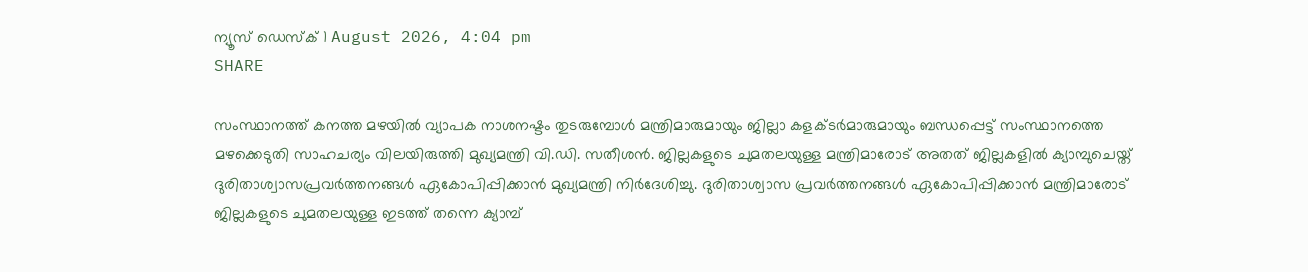ന്യൂസ് ഡെസ്ക് 1 August 2026, 4:04 pm
SHARE

സംസ്ഥാനത്ത് കനത്ത മഴയില്‍ വ്യാപക നാശനഷ്ടം തുടരുമ്പോള്‍ മന്ത്രിമാരുമായും ജില്ലാ കളക്ടര്‍മാരുമായും ബന്ധപ്പെട്ട് സംസ്ഥാനത്തെ മഴക്കെടുതി സാഹചര്യം വിലയിരുത്തി മുഖ്യമന്ത്രി വി.ഡി. സതീശന്‍. ജില്ലകളുടെ ചുമതലയുള്ള മന്ത്രിമാരോട് അതത് ജില്ലകളില്‍ ക്യാമ്പുചെയ്ത് ദുരിതാശ്വാസപ്രവര്‍ത്തനങ്ങള്‍ ഏകോപിപ്പിക്കാന്‍ മുഖ്യമന്ത്രി നിര്‍ദേശിച്ചു. ദുരിതാശ്വാസ പ്രവര്‍ത്തനങ്ങള്‍ ഏകോപിപ്പിക്കാന്‍ മന്ത്രിമാരോട് ജില്ലകളുടെ ചുമതലയുള്ള ഇടത്ത് തന്നെ ക്യാമ്പ്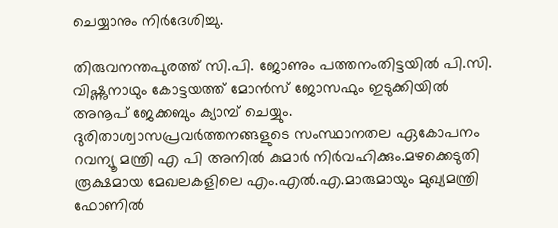ചെയ്യാനും നിര്‍ദേശിച്ചു.

തിരുവനന്തപുരത്ത് സി.പി. ജോണും പത്തനംതിട്ടയില്‍ പി.സി. വിഷ്ണുനാഥും കോട്ടയത്ത് മോന്‍സ് ജോസഫും ഇടുക്കിയില്‍ അനൂപ് ജേക്കബും ക്യാമ്പ് ചെയ്യും. ദുരിതാശ്വാസപ്രവര്‍ത്തനങ്ങളുടെ സംസ്ഥാനതല ഏകോപനം റവന്യൂ മന്ത്രി എ പി അനില്‍ കുമാര്‍ നിര്‍വഹിക്കും.മഴക്കെടുതി രൂക്ഷമായ മേഖലകളിലെ എം.എല്‍.എ.മാരുമായും മുഖ്യമന്ത്രി ഫോണില്‍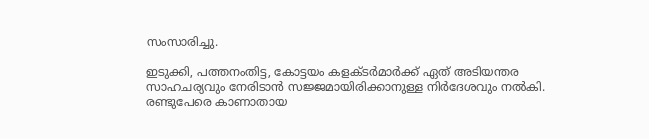സംസാരിച്ചു.

ഇടുക്കി, പത്തനംതിട്ട, കോട്ടയം കളക്ടര്‍മാര്‍ക്ക് ഏത് അടിയന്തര സാഹചര്യവും നേരിടാന്‍ സജ്ജമായിരിക്കാനുള്ള നിര്‍ദേശവും നല്‍കി. രണ്ടുപേരെ കാണാതായ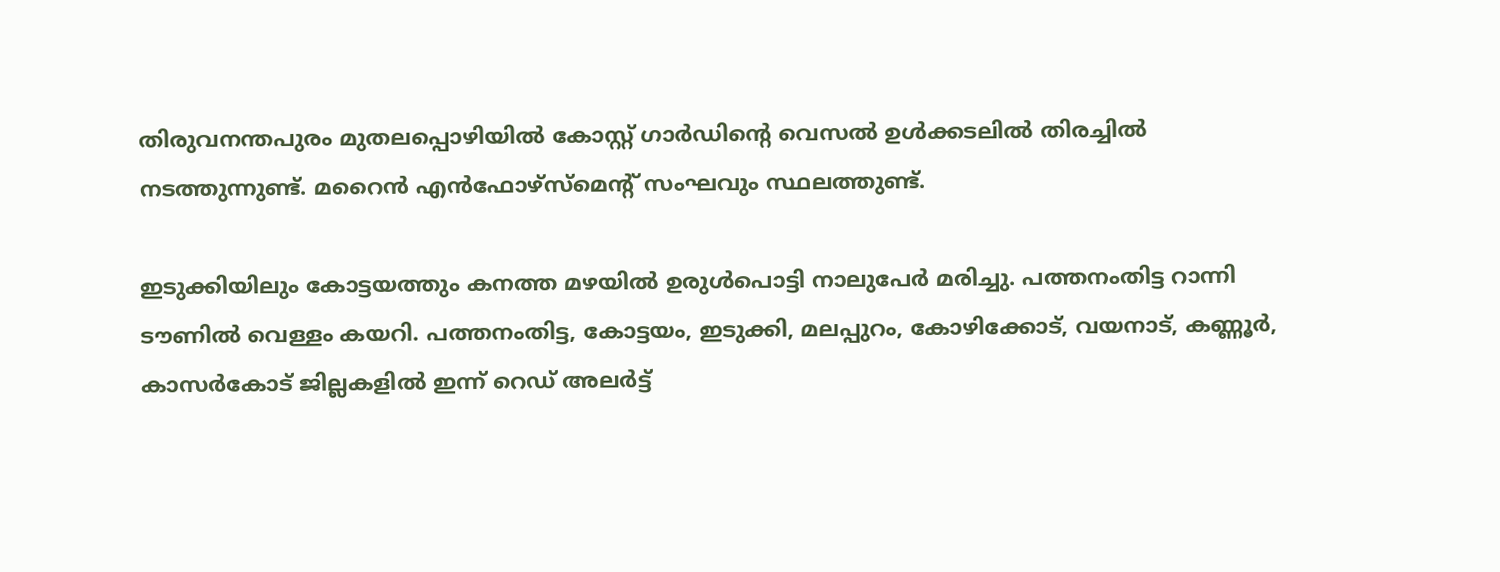തിരുവനന്തപുരം മുതലപ്പൊഴിയില്‍ കോസ്റ്റ് ഗാര്‍ഡിന്റെ വെസല്‍ ഉള്‍ക്കടലില്‍ തിരച്ചില്‍ നടത്തുന്നുണ്ട്. മറൈന്‍ എന്‍ഫോഴ്സ്‌മെന്റ് സംഘവും സ്ഥലത്തുണ്ട്.

ഇടുക്കിയിലും കോട്ടയത്തും കനത്ത മഴയില്‍ ഉരുള്‍പൊട്ടി നാലുപേര്‍ മരിച്ചു. പത്തനംതിട്ട റാന്നി ടൗണില്‍ വെള്ളം കയറി. പത്തനംതിട്ട, കോട്ടയം, ഇടുക്കി, മലപ്പുറം, കോഴിക്കോട്, വയനാട്, കണ്ണൂര്‍, കാസര്‍കോട് ജില്ലകളില്‍ ഇന്ന് റെഡ് അലര്‍ട്ട്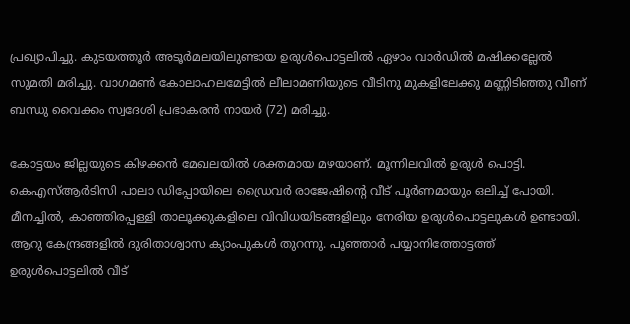പ്രഖ്യാപിച്ചു. കുടയത്തൂര്‍ അടൂര്‍മലയിലുണ്ടായ ഉരുള്‍പൊട്ടലില്‍ ഏഴാം വാര്‍ഡില്‍ മഷിക്കല്ലേല്‍ സുമതി മരിച്ചു. വാഗമണ്‍ കോലാഹലമേട്ടില്‍ ലീലാമണിയുടെ വീടിനു മുകളിലേക്കു മണ്ണിടിഞ്ഞു വീണ് ബന്ധു വൈക്കം സ്വദേശി പ്രഭാകരന്‍ നായര്‍ (72) മരിച്ചു.

കോട്ടയം ജില്ലയുടെ കിഴക്കന്‍ മേഖലയില്‍ ശക്തമായ മഴയാണ്. മൂന്നിലവില്‍ ഉരുള്‍ പൊട്ടി. കെഎസ്ആര്‍ടിസി പാലാ ഡിപ്പോയിലെ ഡ്രൈവര്‍ രാജേഷിന്റെ വീട് പൂര്‍ണമായും ഒലിച്ച് പോയി. മീനച്ചില്‍, കാഞ്ഞിരപ്പള്ളി താലൂക്കുകളിലെ വിവിധയിടങ്ങളിലും നേരിയ ഉരുള്‍പൊട്ടലുകള്‍ ഉണ്ടായി. ആറു കേന്ദ്രങ്ങളില്‍ ദുരിതാശ്വാസ ക്യാംപുകള്‍ തുറന്നു. പൂഞ്ഞാര്‍ പയ്യാനിത്തോട്ടത്ത് ഉരുള്‍പൊട്ടലില്‍ വീട്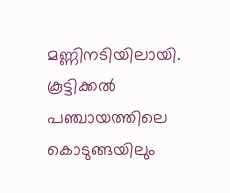മണ്ണിനടിയിലായി. കൂട്ടിക്കല്‍ പഞ്ചായത്തിലെ കൊടുങ്ങയിലും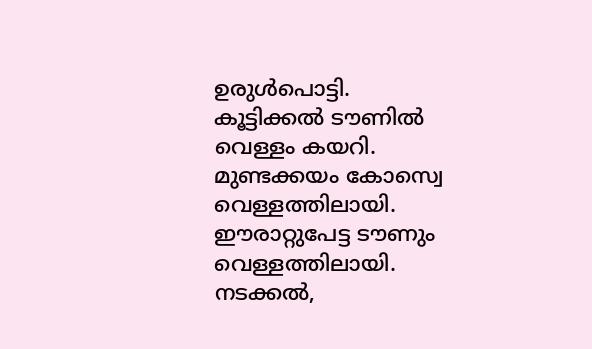ഉരുള്‍പൊട്ടി. കൂട്ടിക്കല്‍ ടൗണില്‍ വെള്ളം കയറി. മുണ്ടക്കയം കോസ്വെ വെള്ളത്തിലായി. ഈരാറ്റുപേട്ട ടൗണും വെള്ളത്തിലായി. നടക്കല്‍,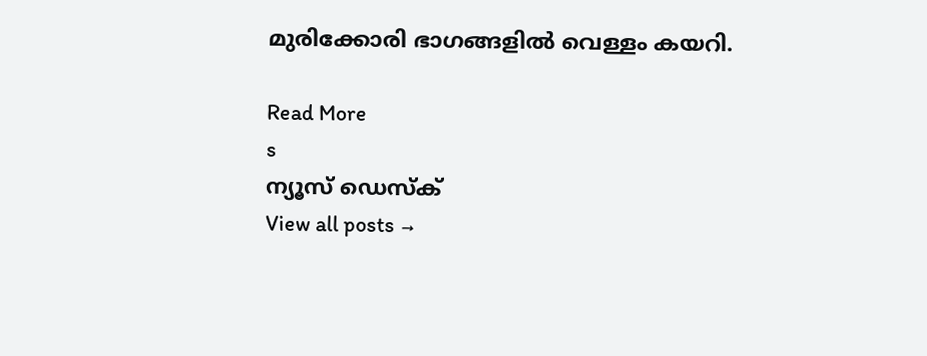മുരിക്കോരി ഭാഗങ്ങളില്‍ വെള്ളം കയറി.

Read More
s
ന്യൂസ് ഡെസ്ക്
View all posts →